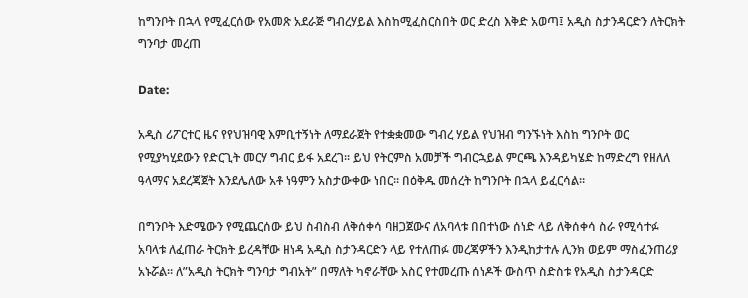ከግንቦት በኋላ የሚፈርሰው የአመጽ አደራጅ ግብረሃይል እስከሚፈስርስበት ወር ድረስ እቅድ አወጣ፤ አዲስ ስታንዳርድን ለትርክት ግንባታ መረጠ

Date:

አዲስ ሪፖርተር ዜና የየህዝባዊ እምቢተኝነት ለማደራጀት የተቋቋመው ግብረ ሃይል የህዝብ ግንኙነት እስከ ግንቦት ወር የሚያካሂደውን የድርጊት መርሃ ግብር ይፋ አደረገ። ይህ የትርምስ አመቻች ግብርኋይል ምርጫ እንዳይካሄድ ከማድረግ የዘለለ ዓላማና አደረጃጀት እንደሌለው አቶ ነዓምን አስታውቀው ነበር። በዕቅዱ መሰረት ከግንቦት በኋላ ይፈርሳል።

በግንቦት እድሜውን የሚጨርሰው ይህ ስብስብ ለቅሰቀሳ ባዘጋጀውና ለአባላቱ በበተነው ሰነድ ላይ ለቅሰቀሳ ስራ የሚሳተፉ አባላቱ ለፈጠራ ትርክት ይረዳቸው ዘነዳ አዲስ ስታንዳርድን ላይ የተለጠፉ መረጃዎችን እንዲከታተሉ ሊንክ ወይም ማስፈንጠሪያ አኑሯል። ለ”አዲስ ትርክት ግንባታ ግብአት” በማለት ካኖራቸው አስር የተመረጡ ሰነዶች ውስጥ ስድስቱ የአዲስ ስታንዳርድ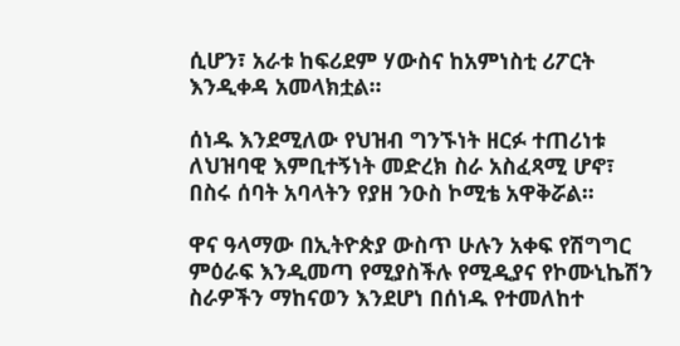ሲሆን፣ አራቱ ከፍሪደም ሃውስና ከአምነስቲ ሪፖርት እንዲቀዳ አመላክቷል።

ሰነዱ እንደሚለው የህዝብ ግንኙነት ዘርፉ ተጠሪነቱ ለህዝባዊ እምቢተኝነት መድረክ ስራ አስፈጻሚ ሆኖ፣ በስሩ ሰባት አባላትን የያዘ ንዑስ ኮሚቴ አዋቅሯል።

ዋና ዓላማው በኢትዮጵያ ውስጥ ሁሉን አቀፍ የሽግግር ምዕራፍ እንዲመጣ የሚያስችሉ የሚዲያና የኮሙኒኬሽን ስራዎችን ማከናወን እንደሆነ በሰነዱ የተመለከተ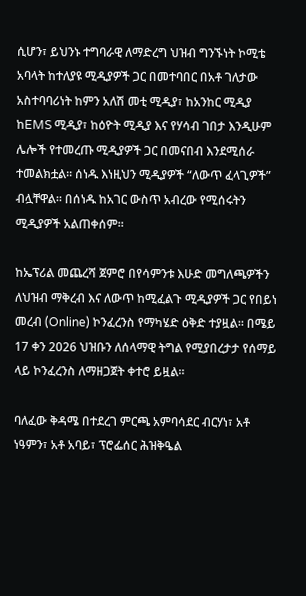ሲሆን፣ ይህንኑ ተግባራዊ ለማድረግ ህዝብ ግንኙነት ኮሚቴ አባላት ከተለያዩ ሚዲያዎች ጋር በመተባበር በአቶ ገለታው አስተባባሪነት ከምን አለሽ መቲ ሚዲያ፣ ከአንከር ሚዲያ ከEMS ሚዲያ፣ ከዕዮት ሚዲያ እና የሃሳብ ገበታ እንዲሁም ሌሎች የተመረጡ ሚዲያዎች ጋር በመናበብ እንደሚሰራ ተመልክቷል። ሰነዱ እነዚህን ሚዲያዎች “ለውጥ ፈላጊዎች” ብሏቸዋል። በሰነዱ ከአገር ውስጥ አብረው የሚሰሩትን ሚዲያዎች አልጠቀሰም።

ከኤፕሪል መጨረሻ ጀምሮ በየሳምንቱ እሁድ መግለጫዎችን ለህዝብ ማቅረብ እና ለውጥ ከሚፈልጉ ሚዲያዎች ጋር የበይነ መረብ (Online) ኮንፈረንስ የማካሄድ ዕቅድ ተያዟል። በሜይ 17 ቀን 2026 ህዝቡን ለሰላማዊ ትግል የሚያበረታታ የሰማይ ላይ ኮንፈረንስ ለማዘጋጀት ቀተሮ ይዟል።

ባለፈው ቅዳሜ በተደረገ ምርጫ አምባሳደር ብርሃነ፣ አቶ ነዓምን፣ አቶ አባይ፣ ፕሮፌሰር ሕዝቅዔል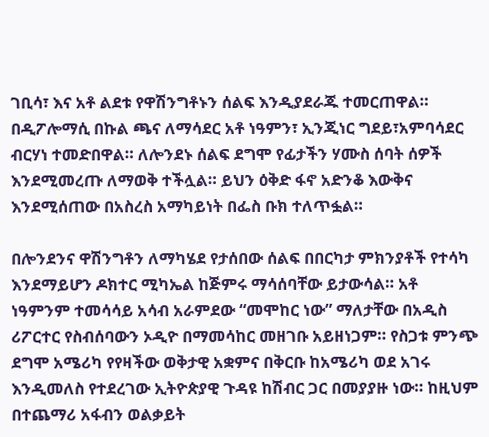ገቢሳ፣ እና አቶ ልደቱ የዋሽንግቶኑን ሰልፍ እንዲያደራጁ ተመርጠዋል። በዲፖሎማሲ በኩል ጫና ለማሳደር አቶ ነዓምን፣ ኢንጂነር ግደይ፣አምባሳደር ብርሃነ ተመድበዋል። ለሎንደኑ ሰልፍ ደግሞ የፊታችን ሃሙስ ሰባት ሰዎች እንደሚመረጡ ለማወቅ ተችሏል። ይህን ዕቅድ ፋኖ አድንቆ እውቅና እንደሚሰጠው በአስረስ አማካይነት በፌስ ቡክ ተለጥፏል።

በሎንደንና ዋሽንግቶን ለማካሄደ የታሰበው ሰልፍ በበርካታ ምክንያቶች የተሳካ እንደማይሆን ዶክተር ሚካኤል ከጅምሩ ማሳሰባቸው ይታውሳል። አቶ ነዓምንም ተመሳሳይ አሳብ አራምደው “መሞከር ነው” ማለታቸው በአዲስ ሪፖርተር የስብሰባውን ኦዲዮ በማመሳከር መዘገቡ አይዘነጋም። የስጋቱ ምንጭ ደግሞ አሜሪካ የየዛችው ወቅታዊ አቋምና በቅርቡ ከአሜሪካ ወደ አገሩ እንዲመለስ የተደረገው ኢትዮጵያዊ ጉዳዩ ከሽብር ጋር በመያያዙ ነው። ከዚህም በተጨማሪ አፋብን ወልቃይት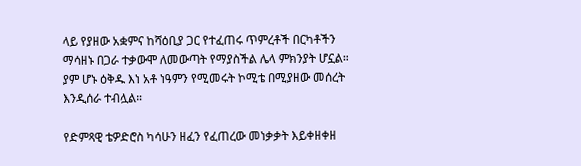ላይ የያዘው አቋምና ከሻዕቢያ ጋር የተፈጠሩ ጥምረቶች በርካቶችን ማሳዘኑ በጋራ ተቃውሞ ለመውጣት የማያስችል ሌላ ምክንያት ሆኗል። ያም ሆኑ ዕቅዱ እነ አቶ ነዓምን የሚመሩት ኮሚቴ በሚያዘው መሰረት እንዲሰራ ተብሏል።

የድምጻዊ ቴዎድሮስ ካሳሁን ዘፈን የፈጠረው መነቃቃት እይቀዘቀዘ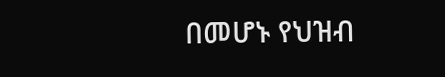በመሆኑ የህዝብ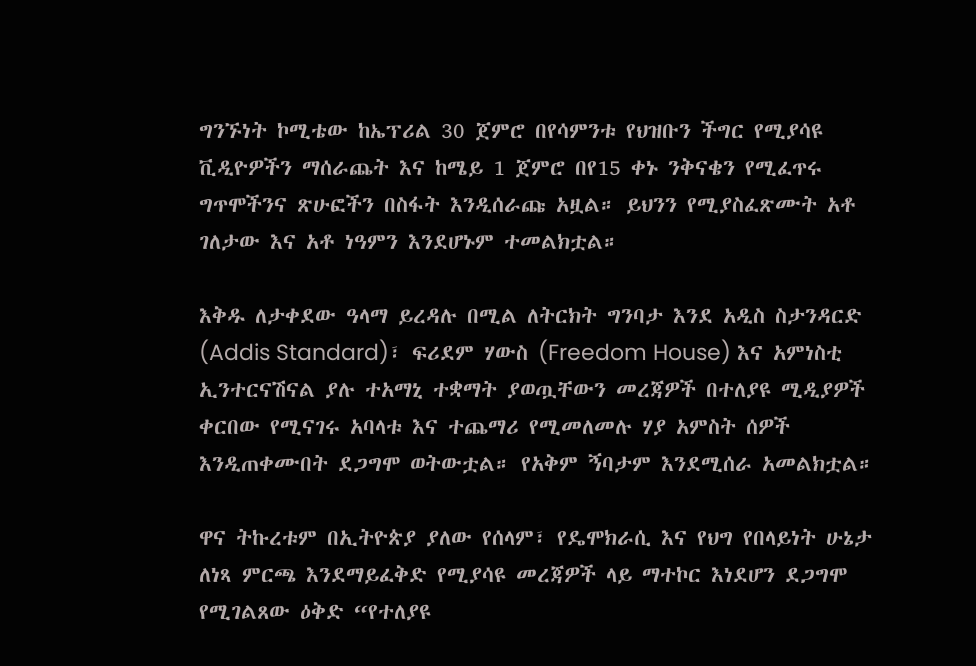ግንኙነት ኮሚቴው ከኤፕሪል 30 ጀምሮ በየሳምንቱ የህዝቡን ችግር የሚያሳዩ ቪዲዮዎችን ማሰራጨት እና ከሜይ 1 ጀምሮ በየ15 ቀኑ ንቅናቄን የሚፈጥሩ ግጥሞችንና ጽሁፎችን በስፋት እንዲሰራጩ አዟል። ይህንን የሚያስፈጽሙት አቶ ገለታው እና አቶ ነዓምን እንደሆኑም ተመልክቷል።

እቅዱ ለታቀደው ዓላማ ይረዳሉ በሚል ለትርክት ግንባታ እንደ አዲስ ስታንዳርድ (Addis Standard)፣ ፍሪደም ሃውስ (Freedom House) እና አምነስቲ ኢንተርናሽናል ያሉ ተአማኒ ተቋማት ያወጧቸውን መረጃዎች በተለያዩ ሚዲያዎች ቀርበው የሚናገሩ አባላቱ እና ተጨማሪ የሚመለመሉ ሃያ አምስት ሰዎች እንዲጠቀሙበት ደጋግሞ ወትውቷል። የአቅም ኝባታም እንደሚሰራ አመልክቷል።

ዋና ትኩረቱም በኢትዮጵያ ያለው የሰላም፣ የዴሞክራሲ እና የህግ የበላይነት ሁኔታ ለነጻ ምርጫ እንደማይፈቅድ የሚያሳዩ መረጃዎች ላይ ማተኮር እነደሆን ደጋግሞ የሚገልጸው ዕቅድ “የተለያዩ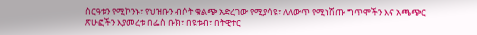ስርዓቱን የሚኮንኑ፣ የህዝቡን ብሶት ቁልጭ አድረገው የሚያሳዩ፣ ለለውጥ የሚነሽጡ ግጥሞችን እና አጫጭር ጽሁፎችን እያመረቱ በፌስ ቡክ፣ በዩቱብ፣ በትዊተር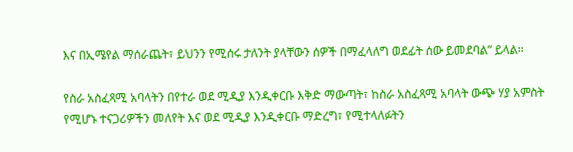እና በኢሜየል ማሰራጨት፣ ይህንን የሚሰሩ ታለንት ያላቸውን ሰዎች በማፈላለግ ወደፊት ሰው ይመደባል” ይላል።

የስራ አስፈጻሚ አባላትን በየተራ ወደ ሚዲያ እንዲቀርቡ እቅድ ማውጣት፣ ከስራ አስፈጻሚ አባላት ውጭ ሃያ አምስት የሚሆኑ ተናጋሪዎችን መለየት እና ወደ ሚዲያ እንዲቀርቡ ማድረግ፣ የሚተላለፉትን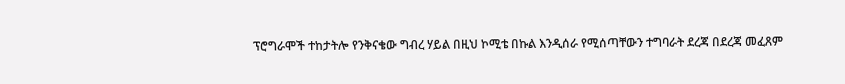ፕሮግራሞች ተከታትሎ የንቅናቄው ግብረ ሃይል በዚህ ኮሚቴ በኩል እንዲሰራ የሚሰጣቸውን ተግባራት ደረጃ በደረጃ መፈጸም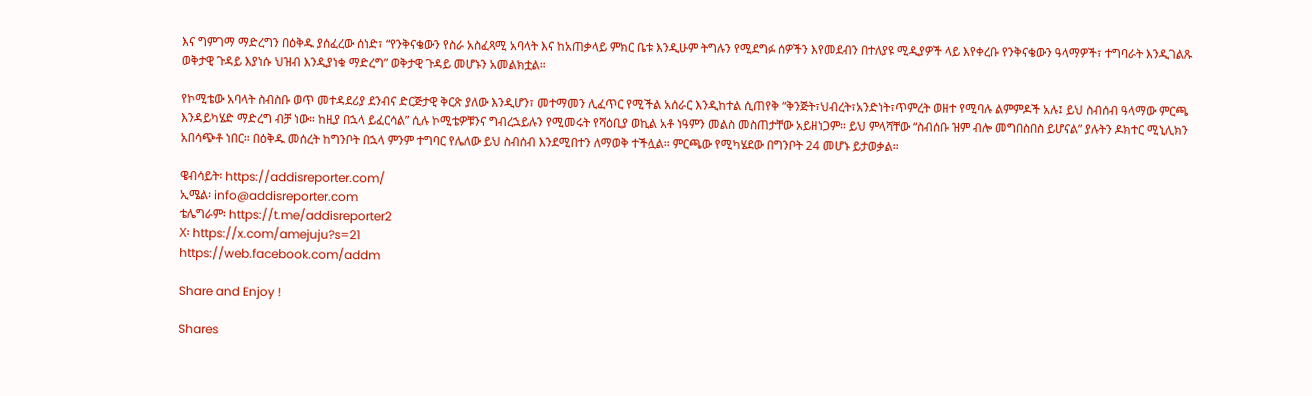እና ግምገማ ማድረግን በዕቅዱ ያሰፈረው ሰነድ፣ “የንቅናቄውን የስራ አስፈጻሚ አባላት እና ከአጠቃላይ ምክር ቤቱ እንዲሁም ትግሉን የሚደግፉ ሰዎችን እየመደብን በተለያዩ ሚዲያዎች ላይ እየቀረቡ የንቅናቄውን ዓላማዎች፣ ተግባራት እንዲገልጹ ወቅታዊ ጉዳይ እያነሱ ህዝብ እንዲያነቁ ማድረግ” ወቅታዊ ጉዳይ መሆኑን አመልክቷል።

የኮሚቴው አባላት ስብስቡ ወጥ መተዳደሪያ ደንብና ድርጅታዊ ቅርጽ ያለው እንዲሆን፣ መተማመን ሊፈጥር የሚችል አሰራር እንዲከተል ሲጠየቅ “ቅንጅት፣ህብረት፣አንድነት፣ጥምረት ወዘተ የሚባሉ ልምምዶች አሉ፤ ይህ ስብሰብ ዓላማው ምርጫ እንዳይካሄድ ማድረግ ብቻ ነው። ከዚያ በኋላ ይፈርሳል” ሲሉ ኮሚቴዎቹንና ግብረኋይሉን የሚመሩት የሻዕቢያ ወኪል አቶ ነዓምን መልስ መስጠታቸው አይዘነጋም። ይህ ምላሻቸው “ስብሰቡ ዝም ብሎ መግበስበስ ይሆናል” ያሉትን ዶክተር ሚኒሊክን አበሳጭቶ ነበር። በዕቅዱ መሰረት ከግንቦት በኋላ ምንም ተግባር የሌለው ይህ ስብሰብ እንደሚበተን ለማወቅ ተችሏል። ምርጫው የሚካሄደው በግንቦት 24 መሆኑ ይታወቃል።

ዌብሳይት፡ https://addisreporter.com/
ኢሜል፡ info@addisreporter.com
ቴሌግራም፡ https://t.me/addisreporter2
X፡ https://x.com/amejuju?s=21
https://web.facebook.com/addm

Share and Enjoy !

Shares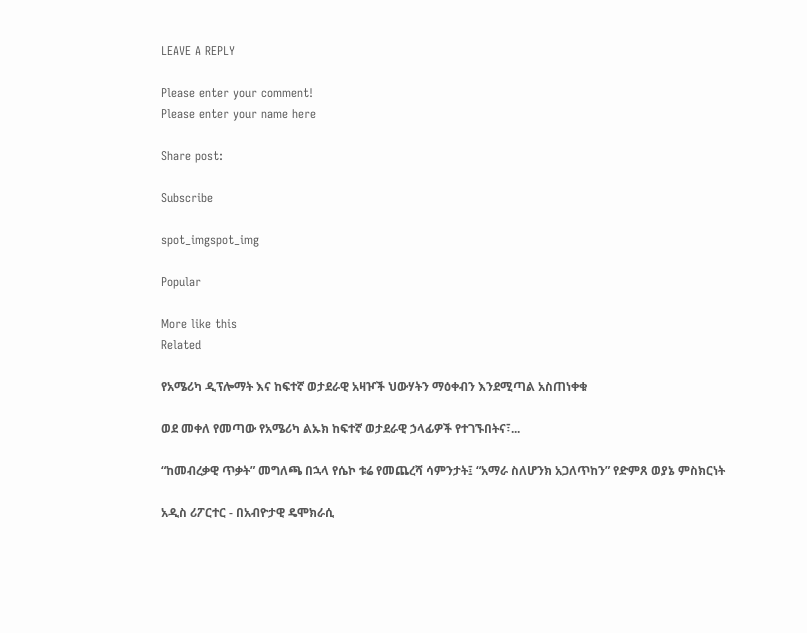LEAVE A REPLY

Please enter your comment!
Please enter your name here

Share post:

Subscribe

spot_imgspot_img

Popular

More like this
Related

የአሜሪካ ዲፕሎማት እና ከፍተኛ ወታደራዊ አዛዦች ህውሃትን ማዕቀብን እንደሚጣል አስጠነቀቁ

ወደ መቀለ የመጣው የአሜሪካ ልኡክ ከፍተኛ ወታደራዊ ኃላፊዎች የተገኙበትና፣...

“ከመብረቃዊ ጥቃት” መግለጫ በኋላ የሴኮ ቱሬ የመጨረሻ ሳምንታት፤ “አማራ ስለሆንክ አጋለጥከን” የድምጸ ወያኔ ምስክርነት

አዲስ ሪፖርተር - በአብዮታዊ ዴሞክራሲ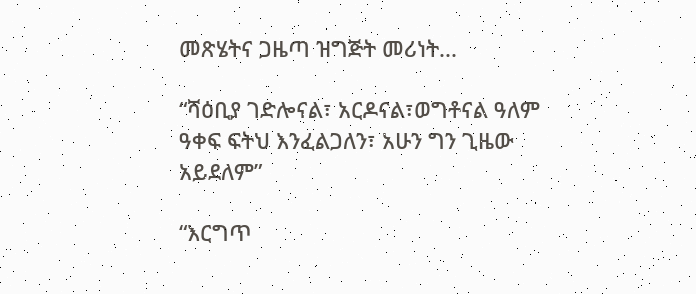መጽሄትና ጋዜጣ ዝግጅት መሪነት...

“ሻዕቢያ ገድሎናል፣ አርዶናል፣ወግቶናል ዓለም ዓቀፍ ፍትህ እንፈልጋለን፣ አሁን ግን ጊዜው አይደለም”

“እርግጥ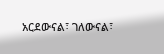አርደውናል፣ ገለውናል፣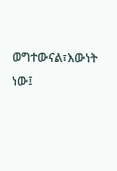ወግተውናል፣እውነት ነው፤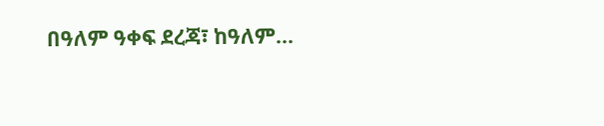በዓለም ዓቀፍ ደረጃ፣ ከዓለም...